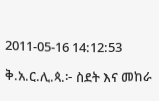2011-05-16 14:12:53

ቅ.አ.ር.ሊ.ጳ.፦ ስደት እና መከራ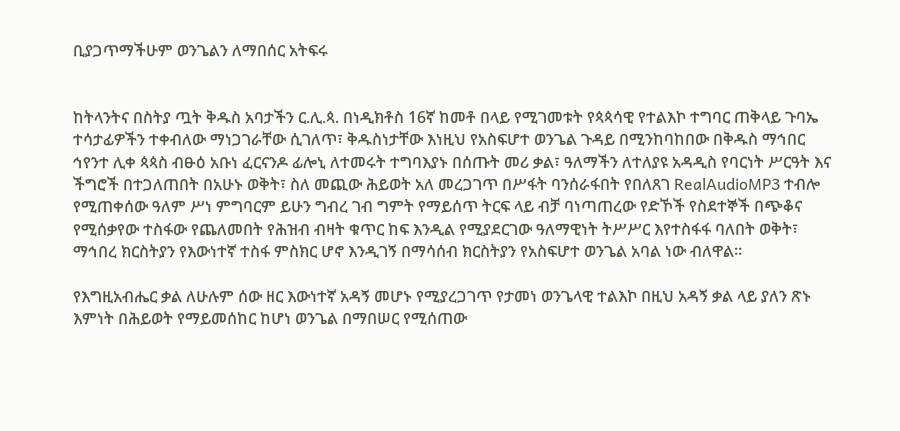ቢያጋጥማችሁም ወንጌልን ለማበሰር አትፍሩ


ከትላንትና በስትያ ጧት ቅዱስ አባታችን ር.ሊ.ጳ. በነዲክቶስ 16ኛ ከመቶ በላይ የሚገመቱት የጳጳሳዊ የተልእኮ ተግባር ጠቅላይ ጉባኤ ተሳታፊዎችን ተቀብለው ማነጋገራቸው ሲገለጥ፣ ቅዱስነታቸው እነዚህ የአስፍሆተ ወንጌል ጉዳይ በሚንከባከበው በቅዱስ ማኅበር ኅየንተ ሊቀ ጳጳስ ብፁዕ አቡነ ፈርናንዶ ፊሎኒ ለተመሩት ተግባእያኑ በሰጡት መሪ ቃል፣ ዓለማችን ለተለያዩ አዳዲስ የባርነት ሥርዓት እና ችግሮች በተጋለጠበት በአሁኑ ወቅት፣ ስለ መጪው ሕይወት አለ መረጋገጥ በሥፋት ባንሰራፋበት የበለጸገ RealAudioMP3 ተብሎ የሚጠቀሰው ዓለም ሥነ ምግባርም ይሁን ግብረ ገብ ግምት የማይሰጥ ትርፍ ላይ ብቻ ባነጣጠረው የድኾች የስደተኞች በጭቆና የሚሰቃየው ተስፋው የጨለመበት የሕዝብ ብዛት ቁጥር ከፍ እንዲል የሚያደርገው ዓለማዊነት ትሥሥር እየተስፋፋ ባለበት ወቅት፣ ማኅበረ ክርስትያን የእውነተኛ ተስፋ ምስክር ሆኖ እንዲገኝ በማሳሰብ ክርስትያን የአስፍሆተ ወንጌል አባል ነው ብለዋል።

የእግዚአብሔር ቃል ለሁሉም ሰው ዘር እውነተኛ አዳኝ መሆኑ የሚያረጋገጥ የታመነ ወንጌላዊ ተልእኮ በዚህ አዳኝ ቃል ላይ ያለን ጽኑ እምነት በሕይወት የማይመሰከር ከሆነ ወንጌል በማበሠር የሚሰጠው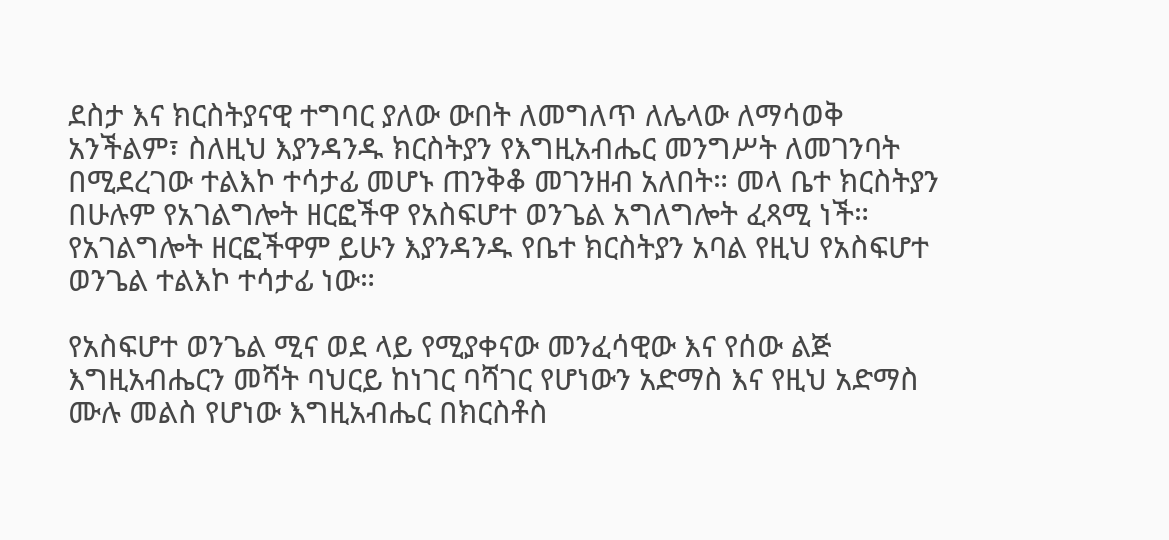ደስታ እና ክርስትያናዊ ተግባር ያለው ውበት ለመግለጥ ለሌላው ለማሳወቅ አንችልም፣ ስለዚህ እያንዳንዱ ክርስትያን የእግዚአብሔር መንግሥት ለመገንባት በሚደረገው ተልእኮ ተሳታፊ መሆኑ ጠንቅቆ መገንዘብ አለበት። መላ ቤተ ክርስትያን በሁሉም የአገልግሎት ዘርፎችዋ የአስፍሆተ ወንጌል አግለግሎት ፈጻሚ ነች። የአገልግሎት ዘርፎችዋም ይሁን እያንዳንዱ የቤተ ክርስትያን አባል የዚህ የአስፍሆተ ወንጌል ተልእኮ ተሳታፊ ነው።

የአስፍሆተ ወንጌል ሚና ወደ ላይ የሚያቀናው መንፈሳዊው እና የሰው ልጅ እግዚአብሔርን መሻት ባህርይ ከነገር ባሻገር የሆነውን አድማስ እና የዚህ አድማስ ሙሉ መልስ የሆነው እግዚአብሔር በክርስቶስ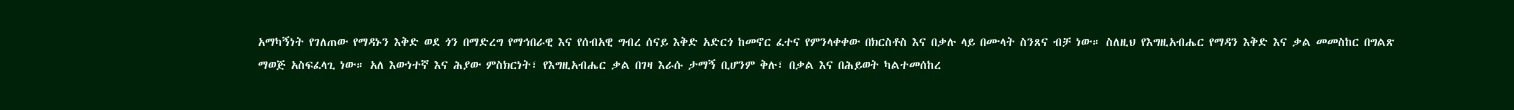አማካኝነት የገለጠው የማዳኑን እቅድ ወደ ጎን በማድረግ የማኅበራዊ እና የሰብአዊ ግብረ ሰናይ እቅድ አድርጎ ከመኖር ፈተና የምንላቀቀው በክርስቶስ እና በቃሉ ላይ በሙላት ስንጸና ብቻ ነው። ስለዚህ የእግዚአብሔር የማዳን እቅድ እና ቃል መመስከር በግልጽ ማወጅ አስፍፈላጊ ነው። አለ እውነተኛ እና ሕያው ምስክርነት፣ የእግዚአብሔር ቃል በገዛ እራሱ ታማኝ ቢሆንም ቅሉ፣ በቃል እና በሕይወት ካልተመሰከረ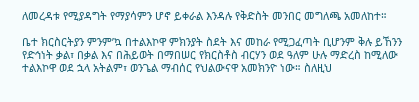ለመረዳቱ የሚያዳግት የማያሳምን ሆኖ ይቀራል እንዳሉ የቅድስት መንበር መግለጫ አመለከተ።

ቤተ ክርስርትያን ምንም’ኳ በተልእኮዋ ምክንያት ስደት እና መከራ የሚጋፈጣት ቢሆንም ቅሉ ይኸንን የድኅነት ቃል፣ በቃል እና በሕይወት በማበሠር የክርስቶስ ብርሃን ወደ ዓለም ሁሉ ማድረስ ከሚለው ተልእኮዋ ወደ ኋላ አትልም፣ ወንጌል ማብሰር የህልውናዋ አመክንዮ ነው። ስለዚህ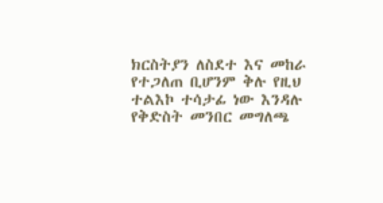ክርስትያን ለስደተ እና መከራ የተጋለጠ ቢሆንም ቅሉ የዚህ ተልእኮ ተሳታፊ ነው እንዳሉ የቅድስት መንበር መግለጫ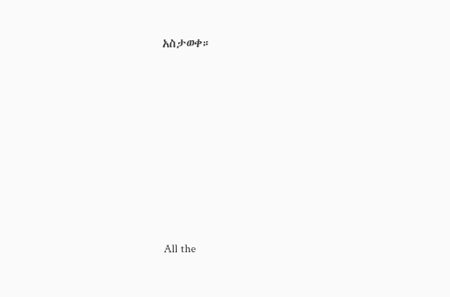አስታወቀ።








All the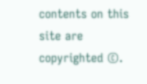contents on this site are copyrighted ©.